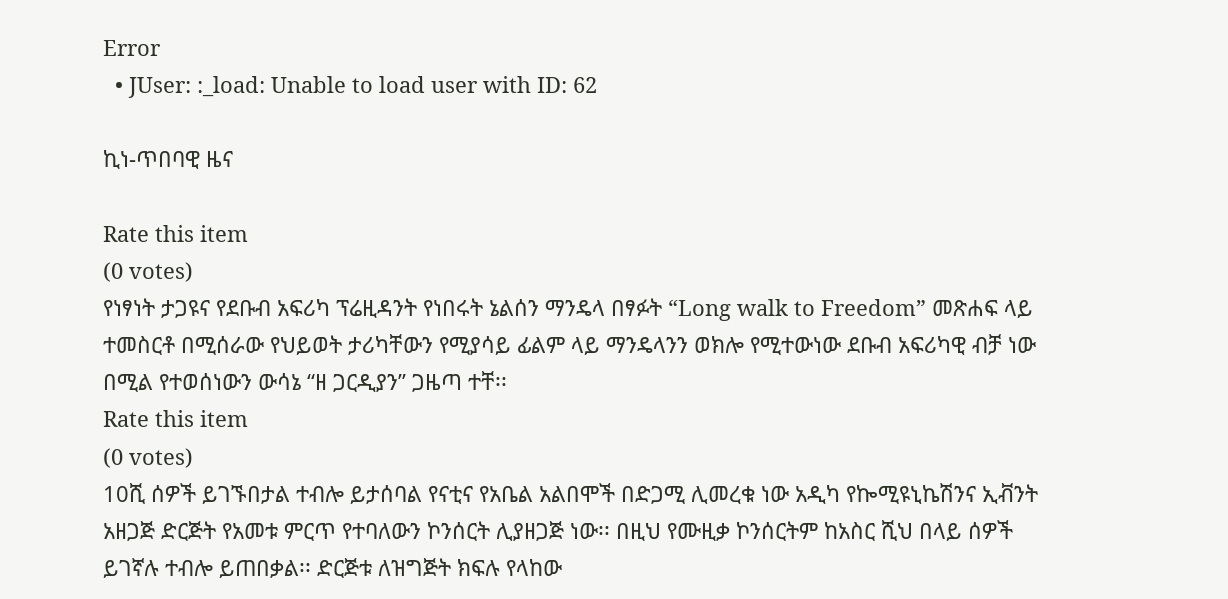Error
  • JUser: :_load: Unable to load user with ID: 62

ኪነ-ጥበባዊ ዜና

Rate this item
(0 votes)
የነፃነት ታጋዩና የደቡብ አፍሪካ ፕሬዚዳንት የነበሩት ኔልሰን ማንዴላ በፃፉት “Long walk to Freedom” መጽሐፍ ላይ ተመስርቶ በሚሰራው የህይወት ታሪካቸውን የሚያሳይ ፊልም ላይ ማንዴላንን ወክሎ የሚተውነው ደቡብ አፍሪካዊ ብቻ ነው በሚል የተወሰነውን ውሳኔ “ዘ ጋርዲያን” ጋዜጣ ተቸ፡፡
Rate this item
(0 votes)
10ሺ ሰዎች ይገኙበታል ተብሎ ይታሰባል የናቲና የአቤል አልበሞች በድጋሚ ሊመረቁ ነው አዲካ የኰሚዩኒኬሽንና ኢቭንት አዘጋጅ ድርጅት የአመቱ ምርጥ የተባለውን ኮንሰርት ሊያዘጋጅ ነው፡፡ በዚህ የሙዚቃ ኮንሰርትም ከአስር ሺህ በላይ ሰዎች ይገኛሉ ተብሎ ይጠበቃል፡፡ ድርጅቱ ለዝግጅት ክፍሉ የላከው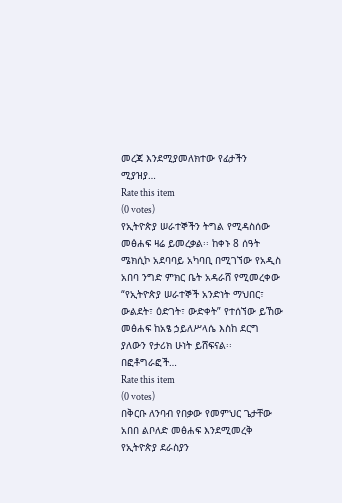መረጃ እንደሚያመለክተው የፊታችን ሚያዝያ…
Rate this item
(0 votes)
የኢትዮጵያ ሠራተኞችን ትግል የሚዳስሰው መፅሐፍ ዛሬ ይመረቃል፡፡ ከቀኑ 8 ሰዓት ሜክሲኮ አደባባይ አካባቢ በሚገኘው የአዲስ አበባ ንግድ ምክር ቤት አዳራሸ የሚመረቀው “የኢትዮጵያ ሠራተኞች አንድነት ማህበር፣ ውልደት፣ ዕድገት፣ ውድቀት” የተሰኘው ይኸው መፅሐፍ ከአፄ ኃይለሥላሴ እስከ ደርግ ያለውን የታሪክ ሁነት ይሸፍናል፡፡ በፎቶግራፎች…
Rate this item
(0 votes)
በቅርቡ ለንባብ የበቃው የመምህር ጌታቸው አበበ ልቦለድ መፅሐፍ እንደሚመረቅ የኢትዮጵያ ደራስያን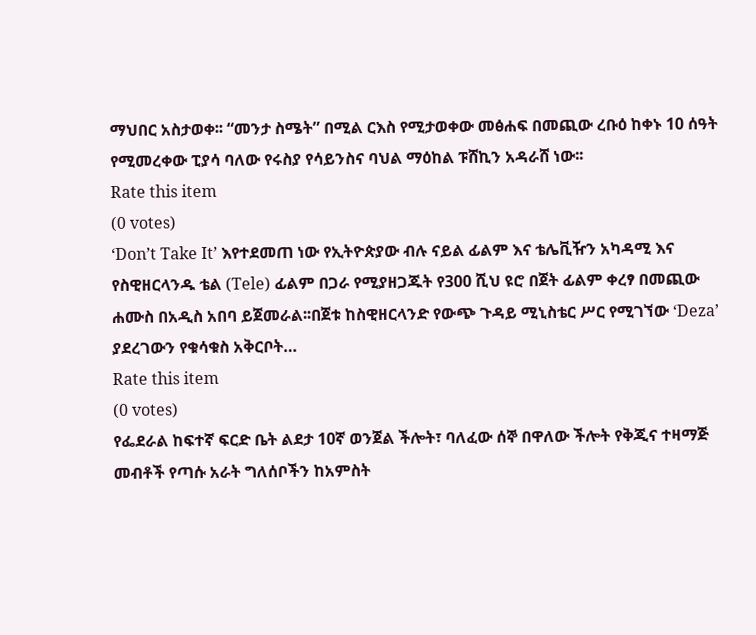ማህበር አስታወቀ፡፡ “መንታ ስሜት” በሚል ርእስ የሚታወቀው መፅሐፍ በመጪው ረቡዕ ከቀኑ 10 ሰዓት የሚመረቀው ፒያሳ ባለው የሩስያ የሳይንስና ባህል ማዕከል ፑሸኪን አዳራሸ ነው፡፡
Rate this item
(0 votes)
‘Don’t Take It’ እየተደመጠ ነው የኢትዮጵያው ብሉ ናይል ፊልም እና ቴሌቪዥን አካዳሚ እና የስዊዘርላንዱ ቴል (Tele) ፊልም በጋራ የሚያዘጋጁት የ300 ሺህ ዩሮ በጀት ፊልም ቀረፃ በመጪው ሐሙስ በአዲስ አበባ ይጀመራል፡፡በጀቱ ከስዊዘርላንድ የውጭ ጉዳይ ሚኒስቴር ሥር የሚገኘው ‘Deza’ ያደረገውን የቁሳቁስ አቅርቦት…
Rate this item
(0 votes)
የፌደራል ከፍተኛ ፍርድ ቤት ልደታ 10ኛ ወንጀል ችሎት፣ ባለፈው ሰኞ በዋለው ችሎት የቅጂና ተዛማጅ መብቶች የጣሱ አራት ግለሰቦችን ከአምስት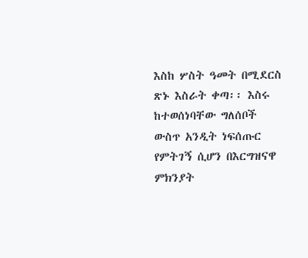እስከ ሦስት ዓመት በሚደርስ ጽኑ እስራት ቀጣ፡፡ እስሩ ከተወሰነባቸው ግለሰቦች ውስጥ አንዲት ነፍሰጡር የምትገኝ ሲሆን በእርግዝናዋ ምክንያት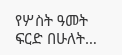የሦስት ዓመት ፍርድ በሁለት…